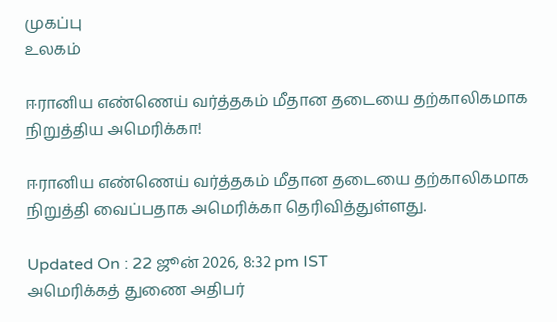முகப்பு
உலகம்

ஈரானிய எண்ணெய் வர்த்தகம் மீதான தடையை தற்காலிகமாக நிறுத்திய அமெரிக்கா!

ஈரானிய எண்ணெய் வர்த்தகம் மீதான தடையை தற்காலிகமாக நிறுத்தி வைப்பதாக அமெரிக்கா தெரிவித்துள்ளது.

Updated On : 22 ஜூன் 2026, 8:32 pm IST
அமெரிக்கத் துணை அதிபர்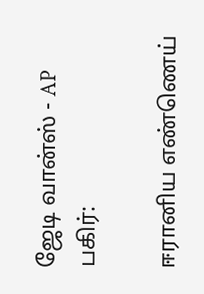ஜேடி வான்ஸ் - AP
பகிர்:

ஈரானிய எண்ணெய்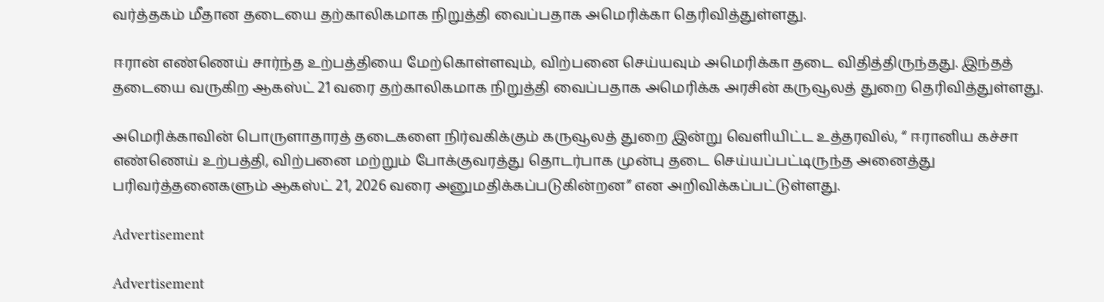வர்த்தகம் மீதான தடையை தற்காலிகமாக நிறுத்தி வைப்பதாக அமெரிக்கா தெரிவித்துள்ளது.

ஈரான் எண்ணெய் சார்ந்த உற்பத்தியை மேற்கொள்ளவும், விற்பனை செய்யவும் அமெரிக்கா தடை விதித்திருந்தது. இந்தத் தடையை வருகிற ஆகஸ்ட் 21 வரை தற்காலிகமாக நிறுத்தி வைப்பதாக அமெரிக்க அரசின் கருவூலத் துறை தெரிவித்துள்ளது.

அமெரிக்காவின் பொருளாதாரத் தடைகளை நிர்வகிக்கும் கருவூலத் துறை இன்று வெளியிட்ட உத்தரவில், “ ஈரானிய கச்சா எண்ணெய் உற்பத்தி, விற்பனை மற்றும் போக்குவரத்து தொடர்பாக முன்பு தடை செய்யப்பட்டிருந்த அனைத்து பரிவர்த்தனைகளும் ஆகஸ்ட் 21, 2026 வரை அனுமதிக்கப்படுகின்றன” என அறிவிக்கப்பட்டுள்ளது.

Advertisement

Advertisement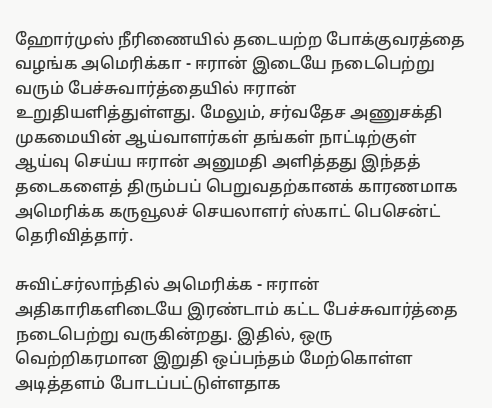ஹோர்முஸ் நீரிணையில் தடையற்ற போக்குவரத்தை வழங்க அமெரிக்கா - ஈரான் இடையே நடைபெற்று வரும் பேச்சுவார்த்தையில் ஈரான் உறுதியளித்துள்ளது. மேலும், சர்வதேச அணுசக்தி முகமையின் ஆய்வாளர்கள் தங்கள் நாட்டிற்குள் ஆய்வு செய்ய ஈரான் அனுமதி அளித்தது இந்தத் தடைகளைத் திரும்பப் பெறுவதற்கானக் காரணமாக அமெரிக்க கருவூலச் செயலாளர் ஸ்காட் பெசென்ட் தெரிவித்தார்.

சுவிட்சர்லாந்தில் அமெரிக்க - ஈரான் அதிகாரிகளிடையே இரண்டாம் கட்ட பேச்சுவார்த்தை நடைபெற்று வருகின்றது. இதில், ஒரு வெற்றிகரமான இறுதி ஒப்பந்தம் மேற்கொள்ள அடித்தளம் போடப்பட்டுள்ளதாக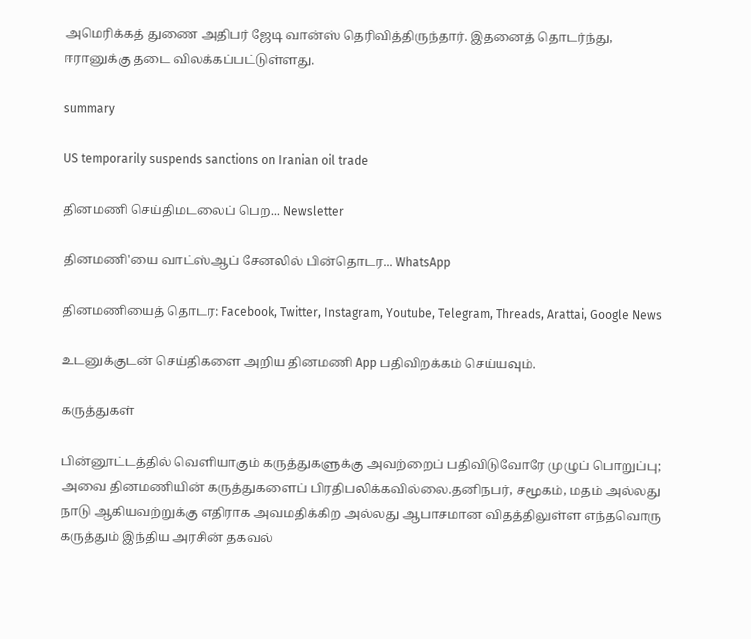அமெரிக்கத் துணை அதிபர் ஜேடி வான்ஸ் தெரிவித்திருந்தார். இதனைத் தொடர்ந்து, ஈரானுக்கு தடை விலக்கப்பட்டுள்ளது.

summary

US temporarily suspends sanctions on Iranian oil trade

தினமணி செய்திமடலைப் பெற... Newsletter

தினமணி'யை வாட்ஸ்ஆப் சேனலில் பின்தொடர... WhatsApp

தினமணியைத் தொடர: Facebook, Twitter, Instagram, Youtube, Telegram, Threads, Arattai, Google News

உடனுக்குடன் செய்திகளை அறிய தினமணி App பதிவிறக்கம் செய்யவும்.

கருத்துகள்

பின்னூட்டத்தில் வெளியாகும் கருத்துகளுக்கு அவற்றைப் பதிவிடுவோரே முழுப் பொறுப்பு; அவை தினமணியின் கருத்துகளைப் பிரதிபலிக்கவில்லை.தனிநபர், சமூகம், மதம் அல்லது நாடு ஆகியவற்றுக்கு எதிராக அவமதிக்கிற அல்லது ஆபாசமான விதத்திலுள்ள எந்தவொரு கருத்தும் இந்திய அரசின் தகவல்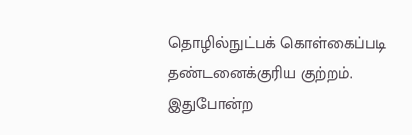தொழில்நுட்பக் கொள்கைப்படி தண்டனைக்குரிய குற்றம். இதுபோன்ற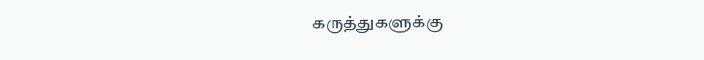கருத்துகளுக்கு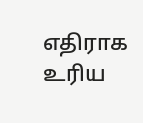எதிராக உரிய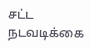சட்ட நடவடிக்கை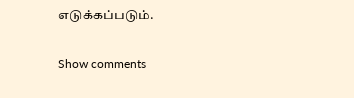எடுக்கப்படும்.

Show comments